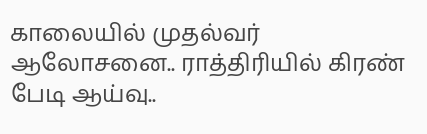காலையில் முதல்வர் ஆலோசனை.. ராத்திரியில் கிரண் பேடி ஆய்வு..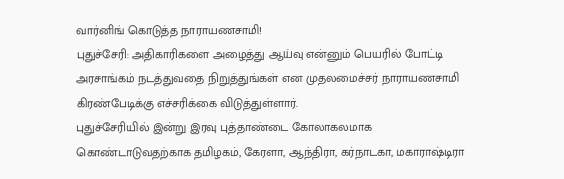வார்னிங் கொடுத்த நாராயணசாமி!
புதுச்சேரி: அதிகாரிகளை அழைத்து ஆய்வு என்னும் பெயரில் போட்டி அரசாங்கம் நடத்துவதை நிறுத்துங்கள் என முதலமைச்சர் நாராயணசாமி கிரண்பேடிக்கு எச்சரிக்கை விடுத்துள்ளார்.
புதுச்சேரியில் இன்று இரவு புத்தாண்டை கோலாகலமாக கொண்டாடுவதற்காக தமிழகம், கேரளா, ஆந்திரா, கர்நாடகா, மகாராஷ்டிரா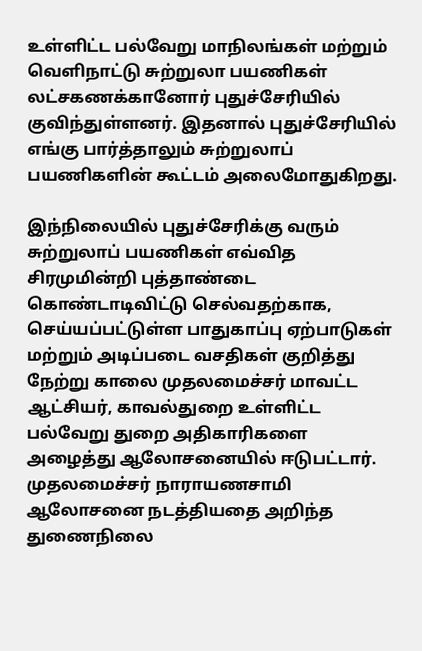உள்ளிட்ட பல்வேறு மாநிலங்கள் மற்றும் வெளிநாட்டு சுற்றுலா பயணிகள் லட்சகணக்கானோர் புதுச்சேரியில் குவிந்துள்ளனர். இதனால் புதுச்சேரியில் எங்கு பார்த்தாலும் சுற்றுலாப் பயணிகளின் கூட்டம் அலைமோதுகிறது.

இந்நிலையில் புதுச்சேரிக்கு வரும் சுற்றுலாப் பயணிகள் எவ்வித சிரமுமின்றி புத்தாண்டை கொண்டாடிவிட்டு செல்வதற்காக, செய்யப்பட்டுள்ள பாதுகாப்பு ஏற்பாடுகள் மற்றும் அடிப்படை வசதிகள் குறித்து நேற்று காலை முதலமைச்சர் மாவட்ட ஆட்சியர், காவல்துறை உள்ளிட்ட பல்வேறு துறை அதிகாரிகளை அழைத்து ஆலோசனையில் ஈடுபட்டார்.
முதலமைச்சர் நாராயணசாமி ஆலோசனை நடத்தியதை அறிந்த துணைநிலை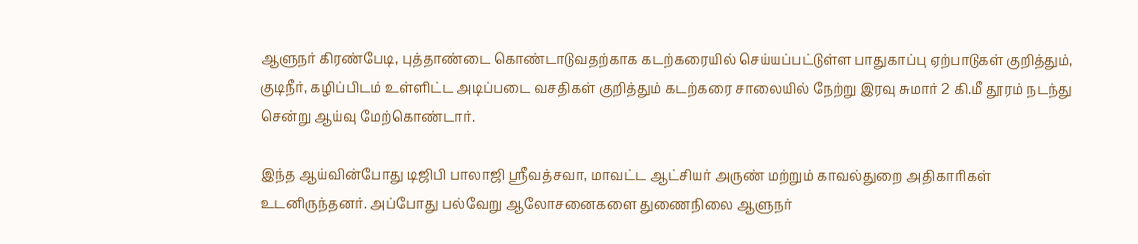ஆளுநர் கிரண்பேடி, புத்தாண்டை கொண்டாடுவதற்காக கடற்கரையில் செய்யப்பட்டுள்ள பாதுகாப்பு ஏற்பாடுகள் குறித்தும், குடிநீர், கழிப்பிடம் உள்ளிட்ட அடிப்படை வசதிகள் குறித்தும் கடற்கரை சாலையில் நேற்று இரவு சுமார் 2 கி.மீ தூரம் நடந்து சென்று ஆய்வு மேற்கொண்டார்.

இந்த ஆய்வின்போது டிஜிபி பாலாஜி ஸ்ரீவத்சவா, மாவட்ட ஆட்சியர் அருண் மற்றும் காவல்துறை அதிகாரிகள் உடனிருந்தனர். அப்போது பல்வேறு ஆலோசனைகளை துணைநிலை ஆளுநர்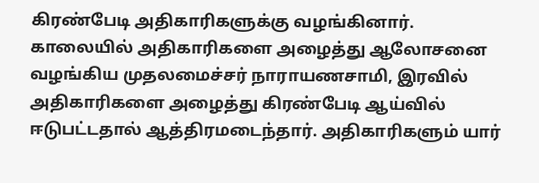கிரண்பேடி அதிகாரிகளுக்கு வழங்கினார்.
காலையில் அதிகாரிகளை அழைத்து ஆலோசனை வழங்கிய முதலமைச்சர் நாராயணசாமி, இரவில் அதிகாரிகளை அழைத்து கிரண்பேடி ஆய்வில் ஈடுபட்டதால் ஆத்திரமடைந்தார். அதிகாரிகளும் யார்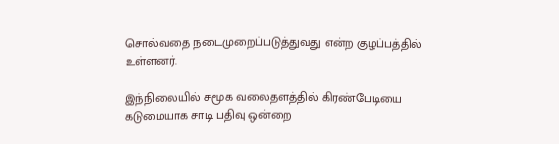சொல்வதை நடைமுறைப்படுத்துவது என்ற குழப்பத்தில் உள்ளனர்.

இந்நிலையில் சமூக வலைதளத்தில் கிரண்பேடியை கடுமையாக சாடி பதிவு ஒன்றை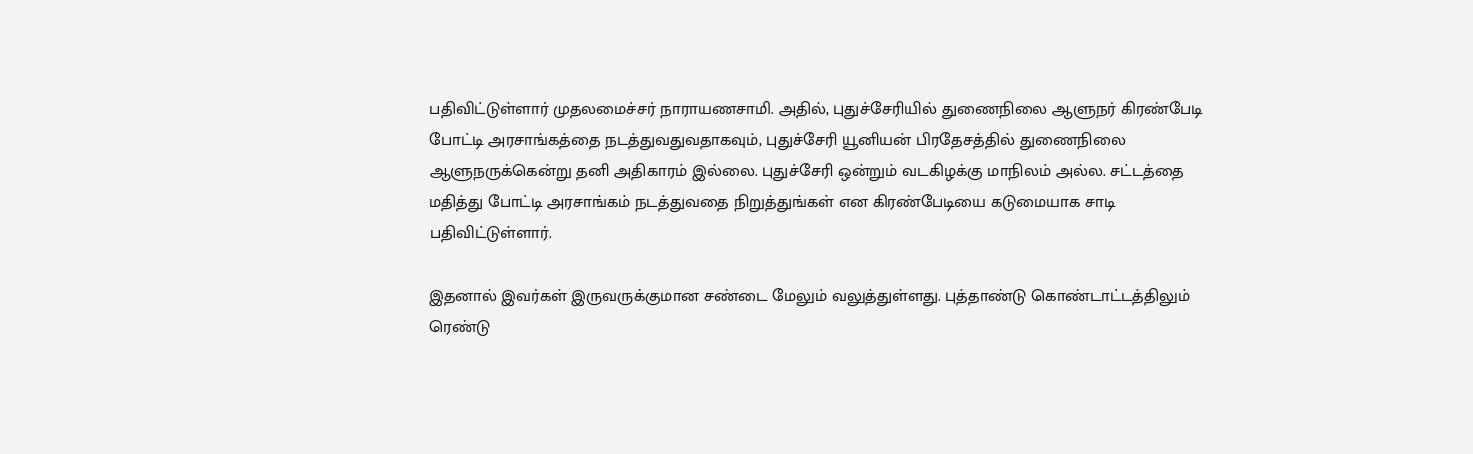பதிவிட்டுள்ளார் முதலமைச்சர் நாராயணசாமி. அதில், புதுச்சேரியில் துணைநிலை ஆளுநர் கிரண்பேடி போட்டி அரசாங்கத்தை நடத்துவதுவதாகவும், புதுச்சேரி யூனியன் பிரதேசத்தில் துணைநிலை ஆளுநருக்கென்று தனி அதிகாரம் இல்லை. புதுச்சேரி ஒன்றும் வடகிழக்கு மாநிலம் அல்ல. சட்டத்தை மதித்து போட்டி அரசாங்கம் நடத்துவதை நிறுத்துங்கள் என கிரண்பேடியை கடுமையாக சாடி பதிவிட்டுள்ளார்.

இதனால் இவர்கள் இருவருக்குமான சண்டை மேலும் வலுத்துள்ளது. புத்தாண்டு கொண்டாட்டத்திலும் ரெண்டு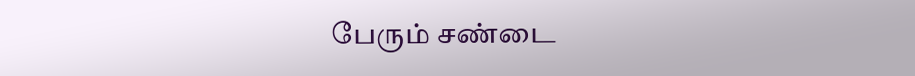பேரும் சண்டை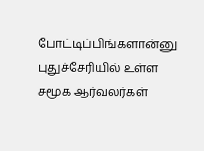போட்டிப்பிங்களான்னு புதுச்சேரியில் உள்ள சமூக ஆர்வலர்கள்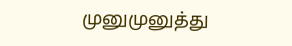முனுமுனுத்து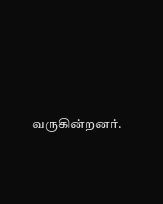வருகின்றனர்.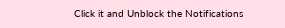Click it and Unblock the Notifications